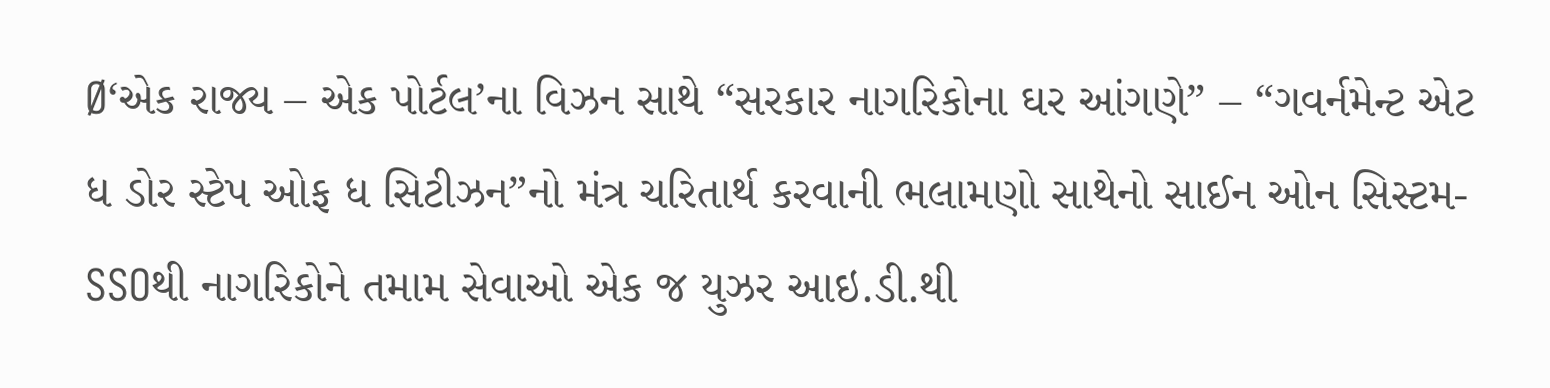Ø‘એક રાજ્ય – એક પોર્ટલ’ના વિઝન સાથે “સરકાર નાગરિકોના ઘર આંગણે” – “ગવર્નમેન્ટ એટ ધ ડોર સ્ટેપ ઓફ ધ સિટીઝન”નો મંત્ર ચરિતાર્થ કરવાની ભલામણો સાથેનો સાઈન ઓન સિસ્ટમ-SSOથી નાગરિકોને તમામ સેવાઓ એક જ યુઝર આઇ.ડી.થી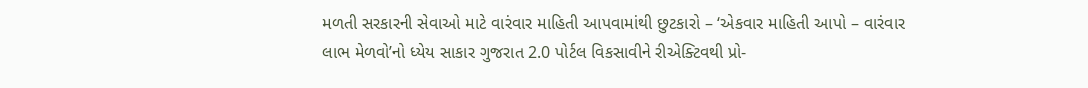મળતી સરકારની સેવાઓ માટે વારંવાર માહિતી આપવામાંથી છુટકારો – ‘એકવાર માહિતી આપો – વારંવાર લાભ મેળવો’નો ધ્યેય સાકાર ગુજરાત 2.0 પોર્ટલ વિકસાવીને રીએક્ટિવથી પ્રો-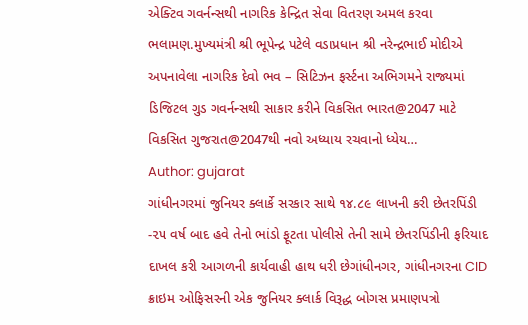એક્ટિવ ગવર્નન્સથી નાગરિક કેન્દ્રિત સેવા વિતરણ અમલ કરવા ભલામણ.મુખ્યમંત્રી શ્રી ભૂપેન્દ્ર પટેલે વડાપ્રધાન શ્રી નરેન્દ્રભાઈ મોદીએ અપનાવેલા નાગરિક દેવો ભવ – સિટિઝન ફર્સ્ટના અભિગમને રાજ્યમાં ડિજિટલ ગુડ ગવર્નન્સથી સાકાર કરીને વિકસિત ભારત@2047 માટે વિકસિત ગુજરાત@2047થી નવો અધ્યાય રચવાનો ધ્યેય…
Author: gujarat
ગાંધીનગરમાં જુનિયર ક્લાર્કે સરકાર સાથે ૧૪.૮૯ લાખની કરી છેતરપિંડી -૨૫ વર્ષ બાદ હવે તેનો ભાંડો ફૂટતા પોલીસે તેની સામે છેતરપિંડીની ફરિયાદ દાખલ કરી આગળની કાર્યવાહી હાથ ધરી છેગાંધીનગર, ગાંધીનગરના CID ક્રાઇમ ઓફિસરની એક જુનિયર ક્લાર્ક વિરૂદ્ધ બોગસ પ્રમાણપત્રો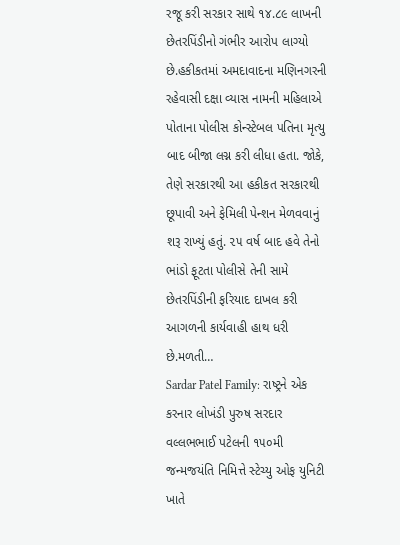રજૂ કરી સરકાર સાથે ૧૪.૮૯ લાખની છેતરપિંડીનો ગંભીર આરોપ લાગ્યો છે.હકીકતમાં અમદાવાદના મણિનગરની રહેવાસી દક્ષા વ્યાસ નામની મહિલાએ પોતાના પોલીસ કોન્સ્ટેબલ પતિના મૃત્યુ બાદ બીજા લગ્ન કરી લીધા હતા. જોકે, તેણે સરકારથી આ હકીકત સરકારથી છૂપાવી અને ફેમિલી પેન્શન મેળવવાનું શરૂ રાખ્યું હતું. ૨૫ વર્ષ બાદ હવે તેનો ભાંડો ફૂટતા પોલીસે તેની સામે છેતરપિંડીની ફરિયાદ દાખલ કરી આગળની કાર્યવાહી હાથ ધરી છે.મળતી…
Sardar Patel Family: રાષ્ટ્રને એક કરનાર લોખંડી પુરુષ સરદાર વલ્લભભાઈ પટેલની ૧૫૦મી જન્મજયંતિ નિમિત્તે સ્ટેચ્યુ ઓફ યુનિટી ખાતે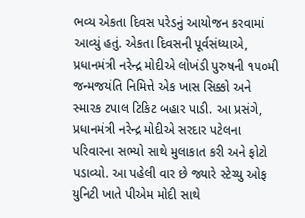ભવ્ય એકતા દિવસ પરેડનું આયોજન કરવામાં આવ્યું હતું. એકતા દિવસની પૂર્વસંધ્યાએ, પ્રધાનમંત્રી નરેન્દ્ર મોદીએ લોખંડી પુરુષની ૧૫૦મી જન્મજયંતિ નિમિત્તે એક ખાસ સિક્કો અને સ્મારક ટપાલ ટિકિટ બહાર પાડી. આ પ્રસંગે, પ્રધાનમંત્રી નરેન્દ્ર મોદીએ સરદાર પટેલના પરિવારના સભ્યો સાથે મુલાકાત કરી અને ફોટો પડાવ્યો. આ પહેલી વાર છે જ્યારે સ્ટેચ્યુ ઓફ યુનિટી ખાતે પીએમ મોદી સાથે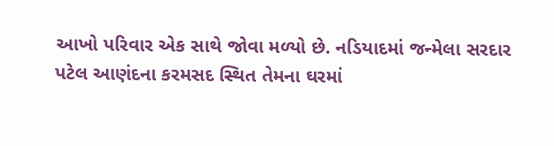આખો પરિવાર એક સાથે જોવા મળ્યો છે. નડિયાદમાં જન્મેલા સરદાર પટેલ આણંદના કરમસદ સ્થિત તેમના ઘરમાં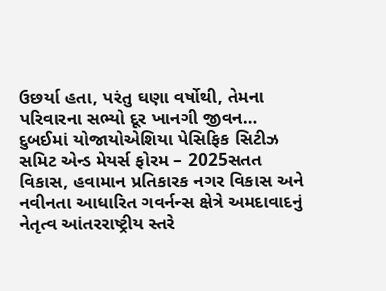ઉછર્યા હતા, પરંતુ ઘણા વર્ષોથી, તેમના પરિવારના સભ્યો દૂર ખાનગી જીવન…
દુબઈમાં યોજાયોએશિયા પેસિફિક સિટીઝ સમિટ એન્ડ મેયર્સ ફોરમ – 2025સતત વિકાસ, હવામાન પ્રતિકારક નગર વિકાસ અને નવીનતા આધારિત ગવર્નન્સ ક્ષેત્રે અમદાવાદનું નેતૃત્વ આંતરરાષ્ટ્રીય સ્તરે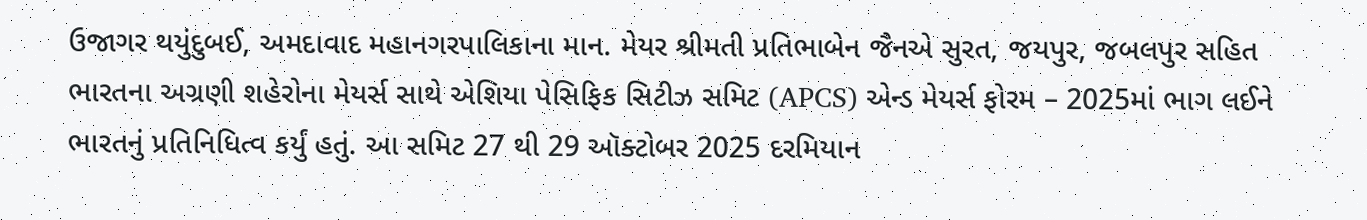ઉજાગર થયુંદુબઈ, અમદાવાદ મહાનગરપાલિકાના માન. મેયર શ્રીમતી પ્રતિભાબેન જૈનએ સુરત, જયપુર, જબલપુર સહિત ભારતના અગ્રણી શહેરોના મેયર્સ સાથે એશિયા પેસિફિક સિટીઝ સમિટ (APCS) એન્ડ મેયર્સ ફોરમ – 2025માં ભાગ લઈને ભારતનું પ્રતિનિધિત્વ કર્યું હતું. આ સમિટ 27 થી 29 ઑક્ટોબર 2025 દરમિયાન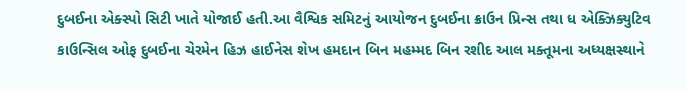દુબઈના એક્સ્પો સિટી ખાતે યોજાઈ હતી.આ વૈશ્વિક સમિટનું આયોજન દુબઈના ક્રાઉન પ્રિન્સ તથા ધ એક્ઝિક્યુટિવ કાઉન્સિલ ઓફ દુબઈના ચેરમેન હિઝ હાઈનેસ શેખ હમદાન બિન મહમ્મદ બિન રશીદ આલ મક્તૂમના અધ્યક્ષસ્થાને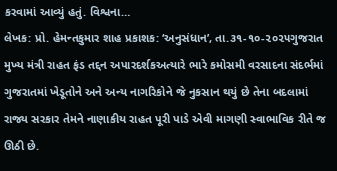કરવામાં આવ્યું હતું. વિશ્વના…
લેખક: પ્રો. હેમન્તકુમાર શાહ પ્રકાશક: ‘અનુસંધાન’, તા.૩૧-૧૦-૨૦૨૫ગુજરાત મુખ્ય મંત્રી રાહત ફંડ તદ્દન અપારદર્શકઅત્યારે ભારે કમોસમી વરસાદના સંદર્ભમાં ગુજરાતમાં ખેડૂતોને અને અન્ય નાગરિકોને જે નુકસાન થયું છે તેના બદલામાં રાજ્ય સરકાર તેમને નાણાકીય રાહત પૂરી પાડે એવી માગણી સ્વાભાવિક રીતે જ ઊઠી છે.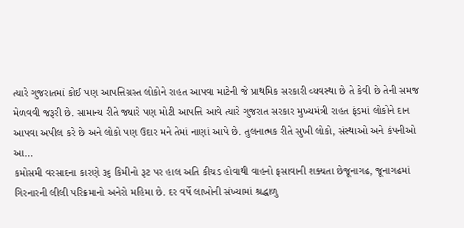ત્યારે ગુજરાતમાં કોઈ પણ આપત્તિગ્રસ્ત લોકોને રાહત આપવા માટેની જે પ્રાથમિક સરકારી વ્યવસ્થા છે તે કેવી છે તેની સમજ મેળવવી જરૂરી છે. સામાન્ય રીતે જ્યારે પણ મોટી આપત્તિ આવે ત્યારે ગુજરાત સરકાર મુખ્યમંત્રી રાહત ફંડમાં લોકોને દાન આપવા અપીલ કરે છે અને લોકો પણ ઉદાર મને તેમાં નાણાં આપે છે. તુલનાત્મક રીતે સુખી લોકો, સંસ્થાઓ અને કંપનીઓ આ…
કમોસમી વરસાદના કારણે ૩૬ કિમીનો રૂટ પર હાલ અતિ કીચડ હોવાથી વાહનો ફસાવાની શક્યતા છેજૂનાગઢ, જૂનાગઢમાં ગિરનારની લીલી પરિક્રમાનો અનેરો મહિમા છે. દર વર્ષે લાખોની સંખ્યામાં શ્રદ્ધાળુ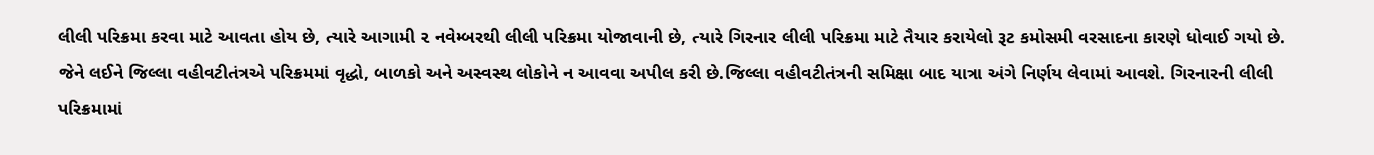લીલી પરિક્રમા કરવા માટે આવતા હોય છે, ત્યારે આગામી ૨ નવેમ્બરથી લીલી પરિક્રમા યોજાવાની છે, ત્યારે ગિરનાર લીલી પરિક્રમા માટે તૈયાર કરાયેલો રૂટ કમોસમી વરસાદના કારણે ધોવાઈ ગયો છે. જેને લઈને જિલ્લા વહીવટીતંત્રએ પરિક્રમમાં વૃદ્ધો, બાળકો અને અસ્વસ્થ લોકોને ન આવવા અપીલ કરી છે.જિલ્લા વહીવટીતંત્રની સમિક્ષા બાદ યાત્રા અંગે નિર્ણય લેવામાં આવશે. ગિરનારની લીલી પરિક્રમામાં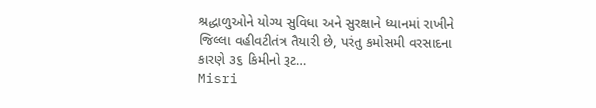શ્રદ્ધાળુઓને યોગ્ય સુવિધા અને સુરક્ષાને ધ્યાનમાં રાખીને જિલ્લા વહીવટીતંત્ર તૈયારી છે, પરંતુ કમોસમી વરસાદના કારણે ૩૬ કિમીનો રૂટ…
Misri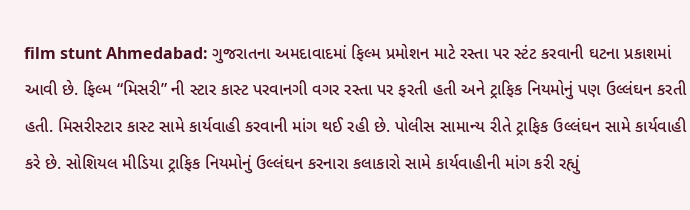film stunt Ahmedabad: ગુજરાતના અમદાવાદમાં ફિલ્મ પ્રમોશન માટે રસ્તા પર સ્ટંટ કરવાની ઘટના પ્રકાશમાં આવી છે. ફિલ્મ “મિસરી” ની સ્ટાર કાસ્ટ પરવાનગી વગર રસ્તા પર ફરતી હતી અને ટ્રાફિક નિયમોનું પણ ઉલ્લંઘન કરતી હતી. મિસરીસ્ટાર કાસ્ટ સામે કાર્યવાહી કરવાની માંગ થઈ રહી છે. પોલીસ સામાન્ય રીતે ટ્રાફિક ઉલ્લંઘન સામે કાર્યવાહી કરે છે. સોશિયલ મીડિયા ટ્રાફિક નિયમોનું ઉલ્લંઘન કરનારા કલાકારો સામે કાર્યવાહીની માંગ કરી રહ્યું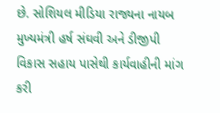છે. સોશિયલ મીડિયા રાજ્યના નાયબ મુખ્યમંત્રી હર્ષ સંઘવી અને ડીજીપી વિકાસ સહાય પાસેથી કાર્યવાહીની માંગ કરી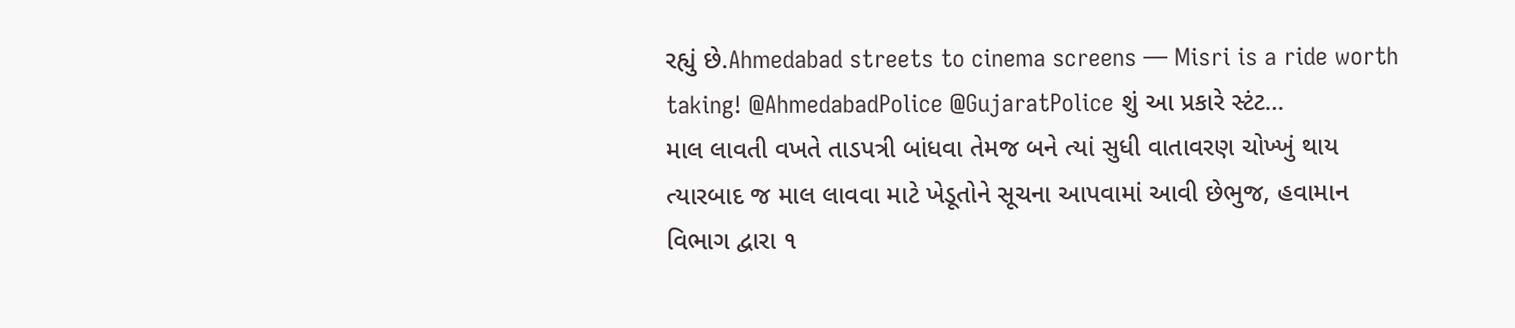રહ્યું છે.Ahmedabad streets to cinema screens — Misri is a ride worth taking! @AhmedabadPolice @GujaratPolice શું આ પ્રકારે સ્ટંટ…
માલ લાવતી વખતે તાડપત્રી બાંધવા તેમજ બને ત્યાં સુધી વાતાવરણ ચોખ્ખું થાય ત્યારબાદ જ માલ લાવવા માટે ખેડૂતોને સૂચના આપવામાં આવી છેભુજ, હવામાન વિભાગ દ્વારા ૧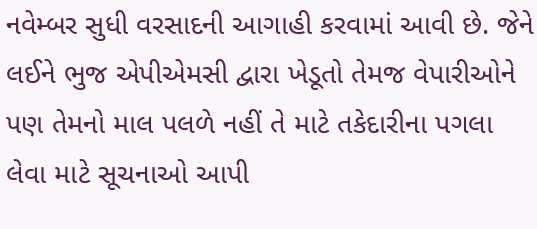નવેમ્બર સુધી વરસાદની આગાહી કરવામાં આવી છે. જેને લઈને ભુજ એપીએમસી દ્વારા ખેડૂતો તેમજ વેપારીઓને પણ તેમનો માલ પલળે નહીં તે માટે તકેદારીના પગલા લેવા માટે સૂચનાઓ આપી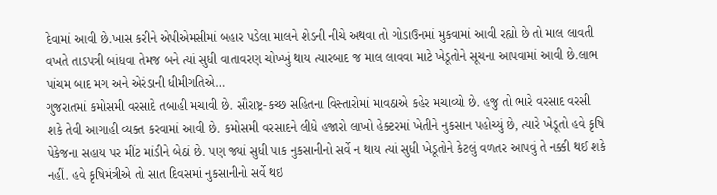દેવામાં આવી છે.ખાસ કરીને એપીએમસીમાં બહાર પડેલા માલને શેડની નીચે અથવા તો ગોડાઉનમાં મુકવામાં આવી રહ્યો છે તો માલ લાવતી વખતે તાડપત્રી બાંધવા તેમજ બને ત્યાં સુધી વાતાવરણ ચોખ્ખું થાય ત્યારબાદ જ માલ લાવવા માટે ખેડૂતોને સૂચના આપવામાં આવી છે.લાભ પાંચમ બાદ મગ અને એરંડાની ધીમીગતિએ…
ગુજરાતમાં કમોસમી વરસાદે તબાહી મચાવી છે. સૌરાષ્ટ્ર-કચ્છ સહિતના વિસ્તારોમાં માવઠાએ કહેર મચાવ્યો છે. હજુ તો ભારે વરસાદ વરસી શકે તેવી આગાહી વ્યક્ત કરવામાં આવી છે. કમોસમી વરસાદને લીધે હજારો લાખો હેક્ટરમાં ખેતીને નુકસાન પહોચ્યું છે, ત્યારે ખેડૂતો હવે કૃષિ પેકેજના સહાય પર મીંટ માંડીને બેઠાં છે. પણ જ્યાં સુધી પાક નુકસાનીનો સર્વે ન થાય ત્યાં સુધી ખેડૂતોને કેટલું વળતર આપવું તે નક્કી થઈ શકે નહીં. હવે કૃષિમંત્રીએ તો સાત દિવસમાં નુકસાનીનો સર્વે થઇ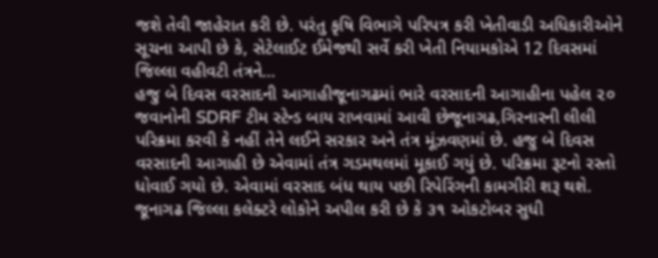જશે તેવી જાહેરાત કરી છે. પરંતુ કૃષિ વિભાગે પરિપત્ર કરી ખેતીવાડી અધિકારીઓને સૂચના આપી છે કે, સેટેલાઈટ ઈમેજથી સર્વે કરી ખેતી નિયામકોએ 12 દિવસમાં જિલ્લા વહીવટી તંત્રને…
હજુ બે દિવસ વરસાદની આગાહીજૂનાગઢમાં ભારે વરસાદની આગાહીના પહેલ ૨૦ જવાનોની SDRF ટીમ સ્ટેન્ડ બાય રાખવામાં આવી છેજૂનાગઢ,ગિરનારની લીલી પરિક્રમા કરવી કે નહીં તેને લઈને સરકાર અને તંત્ર મૂંઝવણમાં છે. હજુ બે દિવસ વરસાદની આગાહી છે એવામાં તંત્ર ગડમથલમાં મૂકાઈ ગયું છે. પરિક્રમા રૂટનો રસ્તો ધોવાઈ ગયો છે. એવામાં વરસાદ બંધ થાય પછી રિપેરિંગની કામગીરી શરૂ થશે. જૂનાગઢ જિલ્લા કલેક્ટરે લોકોને અપીલ કરી છે કે ૩૧ ઓકટોબર સુધી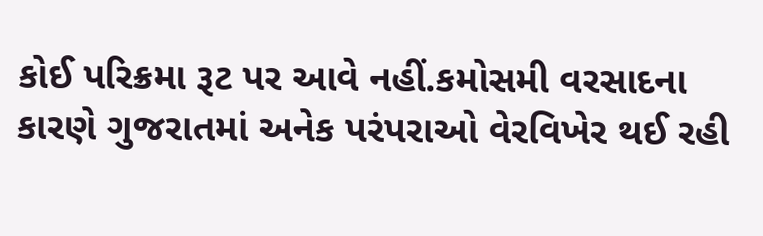કોઈ પરિક્રમા રૂટ પર આવે નહીં.કમોસમી વરસાદના કારણે ગુજરાતમાં અનેક પરંપરાઓ વેરવિખેર થઈ રહી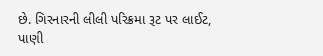છે. ગિરનારની લીલી પરિક્રમા રૂટ પર લાઈટ, પાણી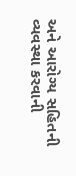અને આરોગ્ય સહિતની વ્યવસ્થા કરવાની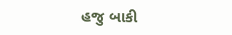હજુ બાકી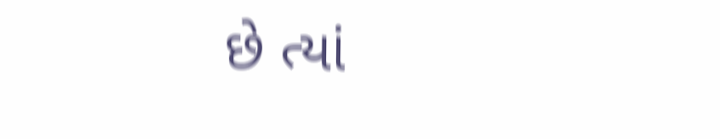છે ત્યાં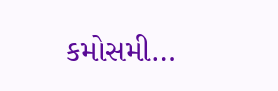કમોસમી…